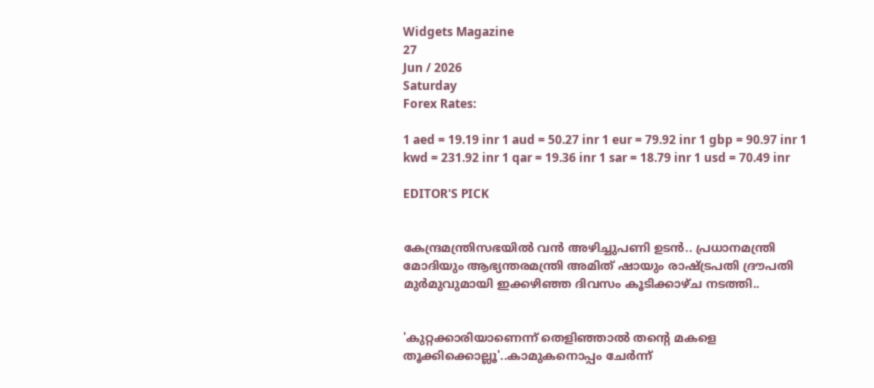Widgets Magazine
27
Jun / 2026
Saturday
Forex Rates:

1 aed = 19.19 inr 1 aud = 50.27 inr 1 eur = 79.92 inr 1 gbp = 90.97 inr 1 kwd = 231.92 inr 1 qar = 19.36 inr 1 sar = 18.79 inr 1 usd = 70.49 inr

EDITOR'S PICK


കേന്ദ്രമന്ത്രിസഭയിൽ വൻ അഴിച്ചുപണി ഉടൻ.. പ്രധാനമന്ത്രി മോദിയും ആഭ്യന്തരമന്ത്രി അമിത് ഷായും രാഷ്ട്രപതി ദ്രൗപതി മുർമുവുമായി ഇക്കഴിഞ്ഞ ദിവസം കൂടിക്കാഴ്ച നടത്തി..


'കുറ്റക്കാരിയാണെന്ന് തെളിഞ്ഞാൽ തന്റെ മകളെ തൂക്കിക്കൊല്ലൂ'..കാമുകനൊപ്പം ചേർന്ന്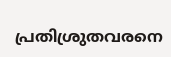പ്രതിശ്രുതവരനെ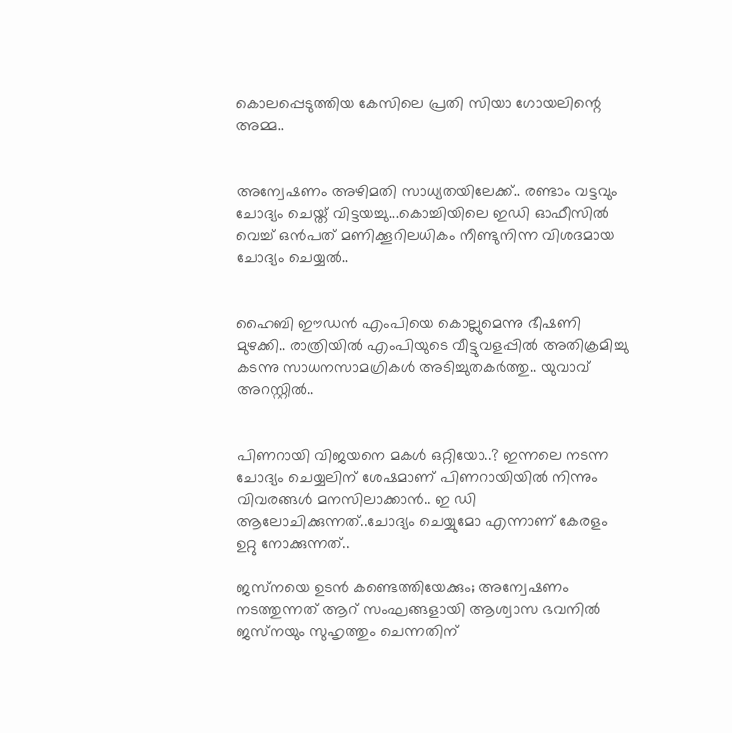കൊലപ്പെടുത്തിയ കേസിലെ പ്രതി സിയാ ഗോയലിന്റെ അമ്മ..


അന്വേഷണം അഴിമതി സാധ്യതയിലേക്ക്.. രണ്ടാം വട്ടവും ചോദ്യം ചെയ്ത് വിട്ടയച്ചു...കൊച്ചിയിലെ ഇഡി ഓഫീസില്‍ വെച്ച് ഒന്‍പത് മണിക്കൂറിലധികം നീണ്ടുനിന്ന വിശദമായ ചോദ്യം ചെയ്യൽ..


ഹൈബി ഈഡന്‍ എംപിയെ കൊല്ലുമെന്നു ഭീഷണി മുഴക്കി.. രാത്രിയില്‍ എംപിയുടെ വീട്ടുവളപ്പില്‍ അതിക്രമിച്ചു കടന്നു സാധനസാമഗ്രികള്‍ അടിച്ചുതകര്‍ത്തു.. യുവാവ് അറസ്റ്റില്‍..


പിണറായി വിജയനെ മകൾ ഒറ്റിയോ..? ഇന്നലെ നടന്ന ചോദ്യം ചെയ്യലിന് ശേഷമാണ് പിണറായിയിൽ നിന്നും വിവരങ്ങൾ മനസിലാക്കാൻ.. ഇ ഡി ആലോചിക്കുന്നത്..ചോദ്യം ചെയ്യുമോ എന്നാണ് കേരളം ഉറ്റു നോക്കുന്നത്..

ജസ്‌നയെ ഉടന്‍ കണ്ടെത്തിയേക്കും; അന്വേഷണം നടത്തുന്നത് ആറ് സംഘങ്ങളായി ആശ്വാസ ഭവനില്‍ ജസ്‌നയും സുഹൃത്തും ചെന്നതിന്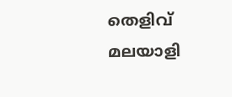തെളിവ് മലയാളി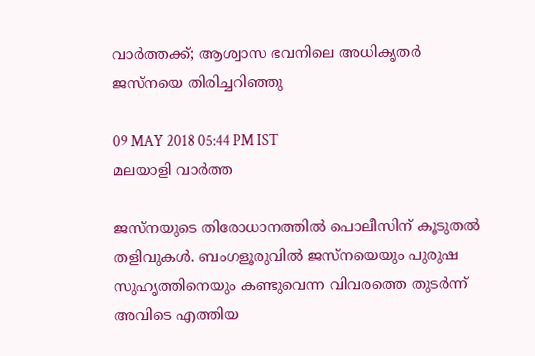വാര്‍ത്തക്ക്; ആശ്വാസ ഭവനിലെ അധികൃതര്‍ ജസ്‌നയെ തിരിച്ചറിഞ്ഞു

09 MAY 2018 05:44 PM IST
മലയാളി വാര്‍ത്ത

ജസ്‌നയുടെ തിരോധാനത്തില്‍ പൊലീസിന് കൂടുതല്‍ തളിവുകള്‍. ബംഗളൂരുവില്‍ ജസ്‌നയെയും പുരുഷ സുഹൃത്തിനെയും കണ്ടുവെന്ന വിവരത്തെ തുടര്‍ന്ന് അവിടെ എത്തിയ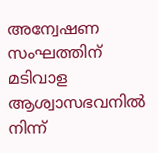അന്വേഷണ സംഘത്തിന് മടിവാള ആശ്വാസഭവനില്‍ നിന്ന്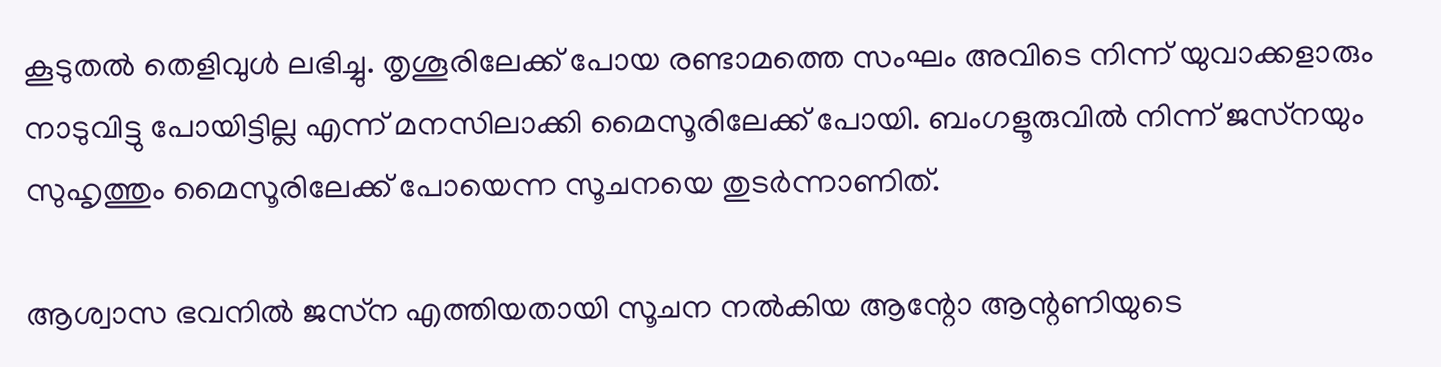കൂടുതല്‍ തെളിവുള്‍ ലഭിച്ചു. തൃശൂരിലേക്ക് പോയ രണ്ടാമത്തെ സംഘം അവിടെ നിന്ന് യുവാക്കളാരും നാടുവിട്ടു പോയിട്ടില്ല എന്ന് മനസിലാക്കി മൈസൂരിലേക്ക് പോയി. ബംഗളൂരുവില്‍ നിന്ന് ജസ്‌നയും സുഹൃത്തും മൈസൂരിലേക്ക് പോയെന്ന സൂചനയെ തുടര്‍ന്നാണിത്.

ആശ്വാസ ഭവനില്‍ ജസ്‌ന എത്തിയതായി സൂചന നല്‍കിയ ആന്റോ ആന്റണിയുടെ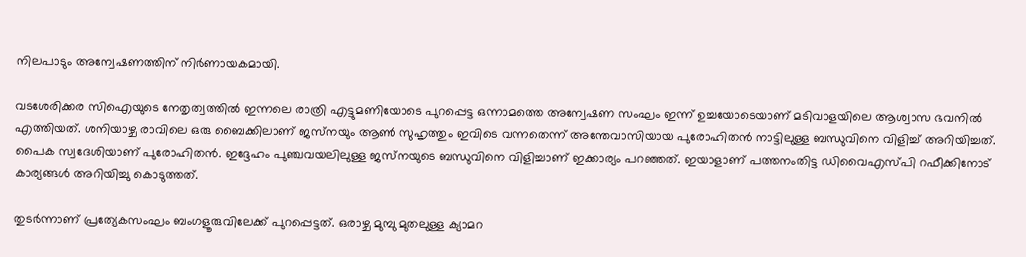നിലപാടും അന്വേഷണത്തിന് നിര്‍ണായകമായി.

വടശേരിക്കര സിഐയുടെ നേതൃത്വത്തില്‍ ഇന്നലെ രാത്രി എട്ടുമണിയോടെ പുറപ്പെട്ട ഒന്നാമത്തെ അന്വേഷണ സംഘം ഇന്ന് ഉച്ചയോടെയാണ് മടിവാളയിലെ ആശ്വാസ ഭവനില്‍ എത്തിയത്. ശനിയാഴ്ച രാവിലെ ഒരു ബൈക്കിലാണ് ജസ്‌നയും ആണ്‍ സുഹൃത്തും ഇവിടെ വന്നതെന്ന് അന്തേവാസിയായ പുരോഹിതന്‍ നാട്ടിലുള്ള ബന്ധുവിനെ വിളിച്ച് അറിയിച്ചത്. പൈക സ്വദേശിയാണ് പുരോഹിതന്‍. ഇദ്ദേഹം പുഞ്ചവയലിലുള്ള ജസ്‌നയുടെ ബന്ധുവിനെ വിളിച്ചാണ് ഇക്കാര്യം പറഞ്ഞത്. ഇയാളാണ് പത്തനംതിട്ട ഡിവൈഎസ്പി റഫീക്കിനോട് കാര്യങ്ങള്‍ അറിയിച്ചു കൊടുത്തത്.

തുടര്‍ന്നാണ് പ്രത്യേകസംഘം ബംഗളൂരുവിലേക്ക് പുറപ്പെട്ടത്. ഒരാഴ്ച മുമ്പു മുതലുള്ള ക്യാമറ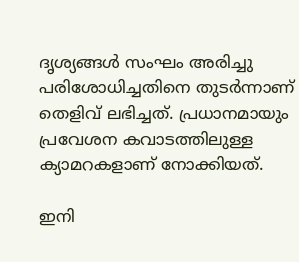ദൃശ്യങ്ങള്‍ സംഘം അരിച്ചു പരിശോധിച്ചതിനെ തുടര്‍ന്നാണ് തെളിവ് ലഭിച്ചത്. പ്രധാനമായും പ്രവേശന കവാടത്തിലുള്ള ക്യാമറകളാണ് നോക്കിയത്.

ഇനി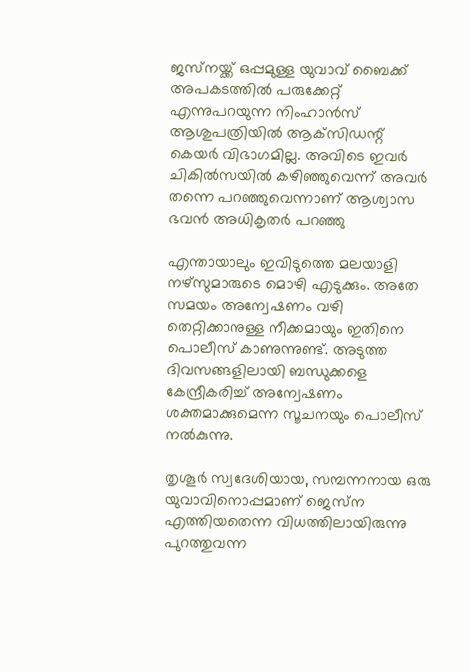ജസ്‌നയ്ക്ക് ഒപ്പമുള്ള യുവാവ് ബൈക്ക് അപകടത്തില്‍ പരുക്കേറ്റ് എന്നുപറയുന്ന നിംഹാന്‍സ് ആശുപത്രിയില്‍ ആക്‌സിഡന്റ് കെയര്‍ വിഭാഗമില്ല. അവിടെ ഇവര്‍ ചികില്‍സയില്‍ കഴിഞ്ഞുവെന്ന് അവര്‍ തന്നെ പറഞ്ഞുവെന്നാണ് ആശ്വാസ ഭവന്‍ അധികൃതര്‍ പറഞ്ഞു

എന്തായാലും ഇവിടുത്തെ മലയാളി നഴ്‌സുമാരുടെ മൊഴി എടുക്കും. അതേ സമയം അന്വേഷണം വഴി തെറ്റിക്കാനുള്ള നീക്കമായും ഇതിനെ പൊലീസ് കാണുന്നുണ്ട്. അടുത്ത ദിവസങ്ങളിലായി ബന്ധുക്കളെ കേന്ദ്രീകരിച്ച് അന്വേഷണം ശക്തമാക്കുമെന്ന സൂചനയും പൊലീസ് നല്‍കുന്നു.

തൃശൂര്‍ സ്വദേശിയായ, സമ്പന്നനായ ഒരു യുവാവിനൊപ്പമാണ് ജെസ്‌ന എത്തിയതെന്ന വിധത്തിലായിരുന്നു പുറത്തുവന്ന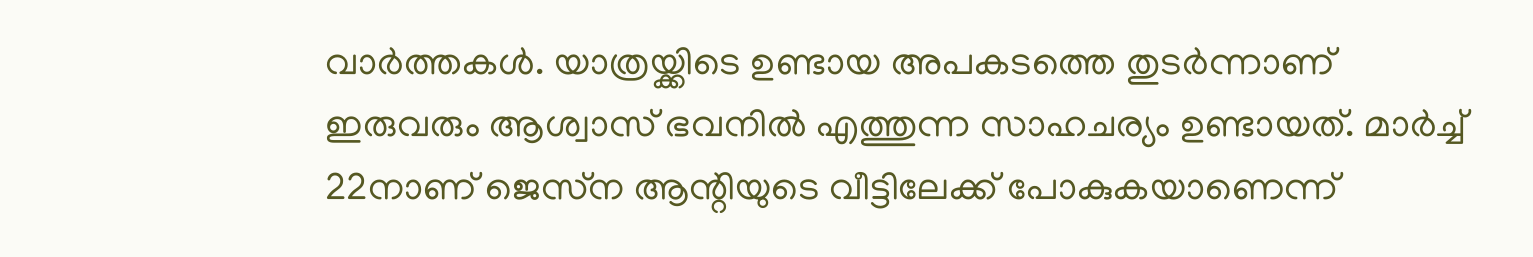വാര്‍ത്തകള്‍. യാത്രയ്ക്കിടെ ഉണ്ടായ അപകടത്തെ തുടര്‍ന്നാണ് ഇരുവരും ആശ്വാസ് ഭവനില്‍ എത്തുന്ന സാഹചര്യം ഉണ്ടായത്. മാര്‍ച്ച് 22നാണ് ജെസ്‌ന ആന്റിയുടെ വീട്ടിലേക്ക് പോകുകയാണെന്ന്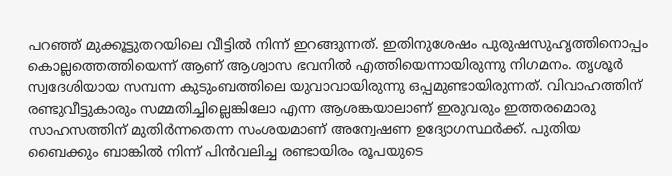പറഞ്ഞ് മുക്കൂട്ടുതറയിലെ വീട്ടില്‍ നിന്ന് ഇറങ്ങുന്നത്. ഇതിനുശേഷം പുരുഷസുഹൃത്തിനൊപ്പം കൊല്ലത്തെത്തിയെന്ന് ആണ് ആശ്വാസ ഭവനില്‍ എത്തിയെന്നായിരുന്നു നിഗമനം. തൃശൂര്‍ സ്വദേശിയായ സമ്പന്ന കുടുംബത്തിലെ യുവാവായിരുന്നു ഒപ്പമുണ്ടായിരുന്നത്. വിവാഹത്തിന് രണ്ടുവീട്ടുകാരും സമ്മതിച്ചില്ലെങ്കിലോ എന്ന ആശങ്കയാലാണ് ഇരുവരും ഇത്തരമൊരു സാഹസത്തിന് മുതിര്‍ന്നതെന്ന സംശയമാണ് അന്വേഷണ ഉദ്യോഗസ്ഥര്‍ക്ക്. പുതിയ ബൈക്കും ബാങ്കില്‍ നിന്ന് പിന്‍വലിച്ച രണ്ടായിരം രൂപയുടെ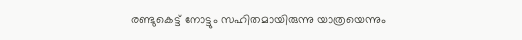രണ്ടുകെട്ട് നോട്ടും സഹിതമായിരുന്നു യാത്രയെന്നും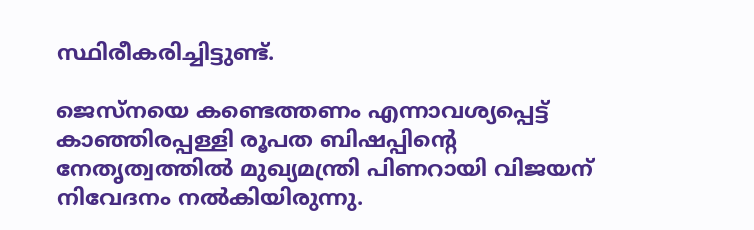സ്ഥിരീകരിച്ചിട്ടുണ്ട്.

ജെസ്‌നയെ കണ്ടെത്തണം എന്നാവശ്യപ്പെട്ട് കാഞ്ഞിരപ്പള്ളി രൂപത ബിഷപ്പിന്റെ നേതൃത്വത്തില്‍ മുഖ്യമന്ത്രി പിണറായി വിജയന് നിവേദനം നല്‍കിയിരുന്നു.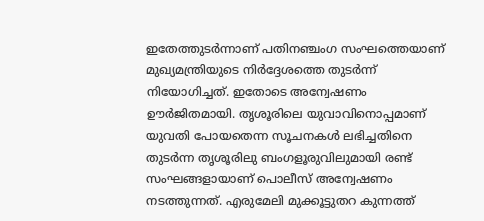ഇതേത്തുടര്‍ന്നാണ് പതിനഞ്ചംഗ സംഘത്തെയാണ് മുഖ്യമന്ത്രിയുടെ നിര്‍ദ്ദേശത്തെ തുടര്‍ന്ന് നിയോഗിച്ചത്. ഇതോടെ അന്വേഷണം ഊര്‍ജിതമായി. തൃശൂരിലെ യുവാവിനൊപ്പമാണ് യുവതി പോയതെന്ന സൂചനകള്‍ ലഭിച്ചതിനെ തുടര്‍ന്ന തൃശൂരിലു ബംഗളൂരുവിലുമായി രണ്ട് സംഘങ്ങളായാണ് പൊലീസ് അന്വേഷണം നടത്തുന്നത്. എരുമേലി മുക്കൂട്ടുതറ കുന്നത്ത്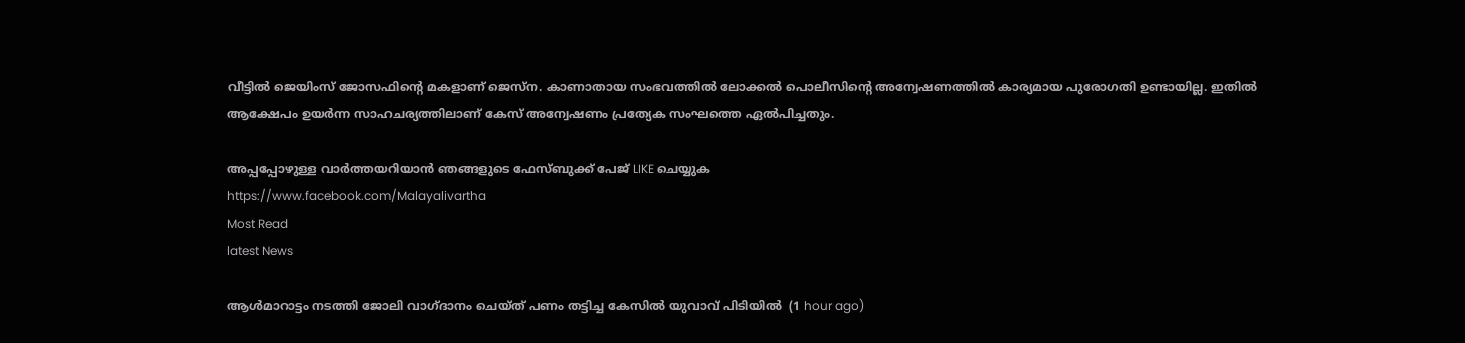വീട്ടില്‍ ജെയിംസ് ജോസഫിന്റെ മകളാണ് ജെസ്‌ന. കാണാതായ സംഭവത്തില്‍ ലോക്കല്‍ പൊലീസിന്റെ അന്വേഷണത്തില്‍ കാര്യമായ പുരോഗതി ഉണ്ടായില്ല. ഇതില്‍ ആക്ഷേപം ഉയര്‍ന്ന സാഹചര്യത്തിലാണ് കേസ് അന്വേഷണം പ്രത്യേക സംഘത്തെ ഏല്‍പിച്ചതും.

അപ്പപ്പോഴുള്ള വാര്‍ത്തയറിയാന്‍ ഞങ്ങളുടെ ഫേസ്‌ബുക്ക്‌ പേജ് LIKE ചെയ്യുക
https://www.facebook.com/Malayalivartha
Most Read
latest News

ആള്‍മാറാട്ടം നടത്തി ജോലി വാഗ്ദാനം ചെയ്ത് പണം തട്ടിച്ച കേസില്‍ യുവാവ് പിടിയില്‍  (1 hour ago)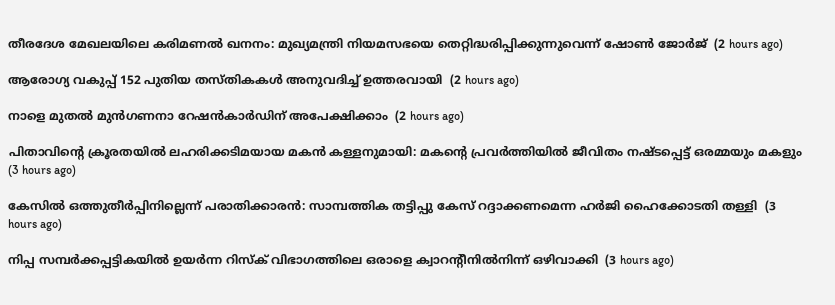തീരദേശ മേഖലയിലെ കരിമണല്‍ ഖനനം: മുഖ്യമന്ത്രി നിയമസഭയെ തെറ്റിദ്ധരിപ്പിക്കുന്നുവെന്ന് ഷോണ്‍ ജോര്‍ജ്  (2 hours ago)

ആരോഗ്യ വകുപ്പ് 152 പുതിയ തസ്തികകള്‍ അനുവദിച്ച് ഉത്തരവായി  (2 hours ago)

നാളെ മുതല്‍ മുന്‍ഗണനാ റേഷന്‍കാര്‍ഡിന് അപേക്ഷിക്കാം  (2 hours ago)

പിതാവിന്റെ ക്രൂരതയില്‍ ലഹരിക്കടിമയായ മകന്‍ കള്ളനുമായി: മകന്റെ പ്രവര്‍ത്തിയില്‍ ജീവിതം നഷ്ടപ്പെട്ട് ഒരമ്മയും മകളും  (3 hours ago)

കേസില്‍ ഒത്തുതീര്‍പ്പിനില്ലെന്ന് പരാതിക്കാരന്‍: സാമ്പത്തിക തട്ടിപ്പു കേസ് റദ്ദാക്കണമെന്ന ഹര്‍ജി ഹൈക്കോടതി തള്ളി  (3 hours ago)

നിപ്പ സമ്പര്‍ക്കപ്പട്ടികയില്‍ ഉയര്‍ന്ന റിസ്‌ക് വിഭാഗത്തിലെ ഒരാളെ ക്വാറന്റീനില്‍നിന്ന് ഒഴിവാക്കി  (3 hours ago)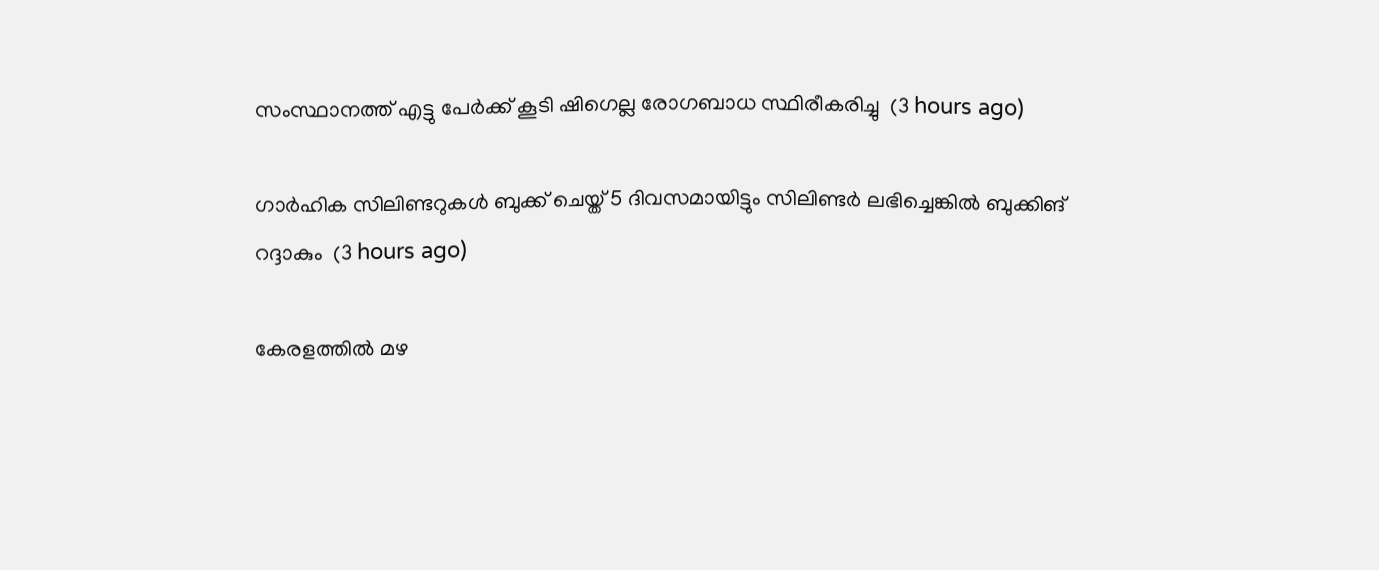സംസ്ഥാനത്ത് എട്ടു പേര്‍ക്ക് കൂടി ഷിഗെല്ല രോഗബാധ സ്ഥിരീകരിച്ചു  (3 hours ago)

ഗാര്‍ഹിക സിലിണ്ടറുകള്‍ ബുക്ക് ചെയ്ത് 5 ദിവസമായിട്ടും സിലിണ്ടര്‍ ലഭിച്ചെങ്കില്‍ ബുക്കിങ് റദ്ദാകും  (3 hours ago)

കേരളത്തില്‍ മഴ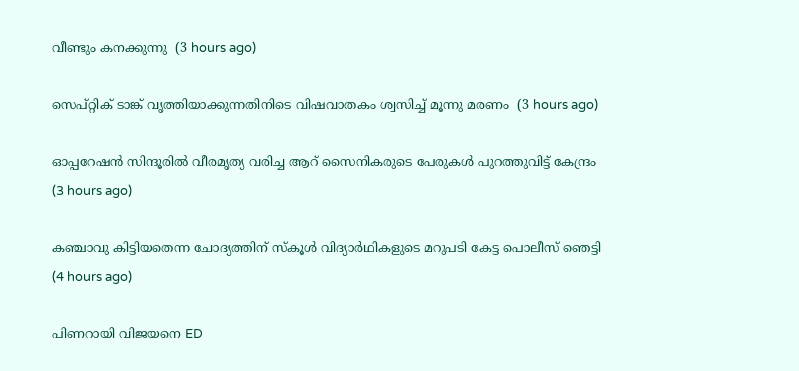വീണ്ടും കനക്കുന്നു  (3 hours ago)

സെപ്റ്റിക് ടാങ്ക് വൃത്തിയാക്കുന്നതിനിടെ വിഷവാതകം ശ്വസിച്ച് മൂന്നു മരണം  (3 hours ago)

ഓപ്പറേഷന്‍ സിന്ദൂരില്‍ വീരമൃത്യ വരിച്ച ആറ് സൈനികരുടെ പേരുകള്‍ പുറത്തുവിട്ട് കേന്ദ്രം  (3 hours ago)

കഞ്ചാവു കിട്ടിയതെന്ന ചോദ്യത്തിന് സ്‌കൂള്‍ വിദ്യാര്‍ഥികളുടെ മറുപടി കേട്ട പൊലീസ് ഞെട്ടി  (4 hours ago)

പിണറായി വിജയനെ ED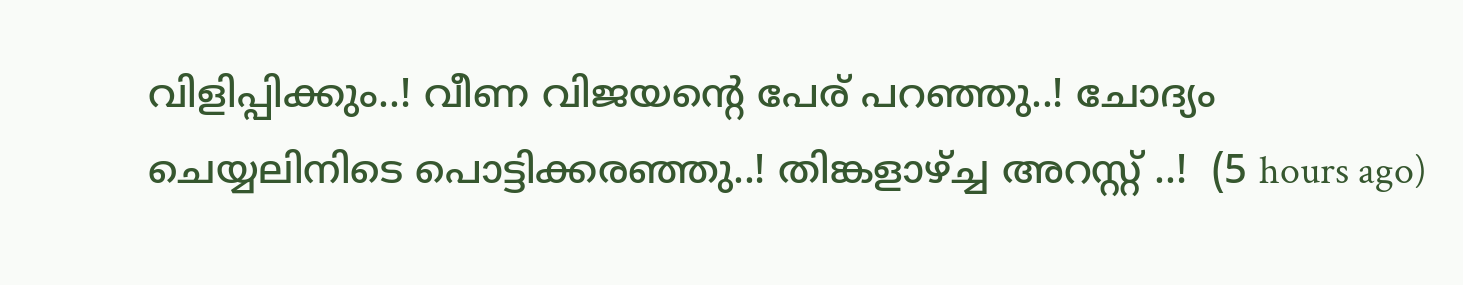വിളിപ്പിക്കും..! വീണ വിജയന്റെ പേര് പറഞ്ഞു..! ചോദ്യം ചെയ്യലിനിടെ പൊട്ടിക്കരഞ്ഞു..! തിങ്കളാഴ്ച്ച അറസ്റ്റ് ..!  (5 hours ago)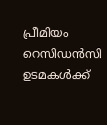പ്രീമിയം റെസിഡൻസി ഉടമകൾക്ക്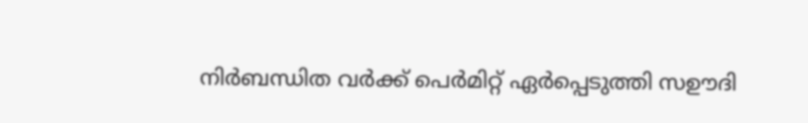നിർബന്ധിത വർക്ക് പെർമിറ്റ് ഏർപ്പെടുത്തി സഊദി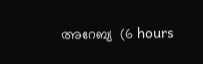അറേബ്യ  (6 hours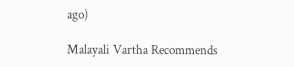ago)

Malayali Vartha Recommends